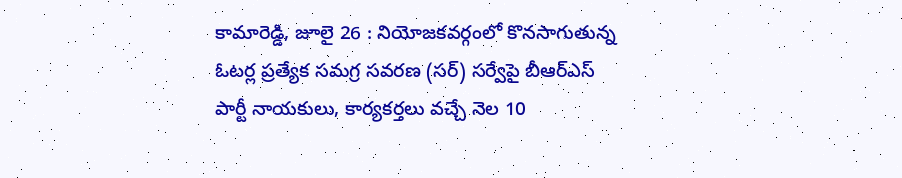కామారెడ్డి, జూలై 26 : నియోజకవర్గంలో కొనసాగుతున్న ఓటర్ల ప్రత్యేక సమగ్ర సవరణ (సర్) సర్వేపై బీఆర్ఎస్ పార్టీ నాయకులు, కార్యకర్తలు వచ్చే నెల 10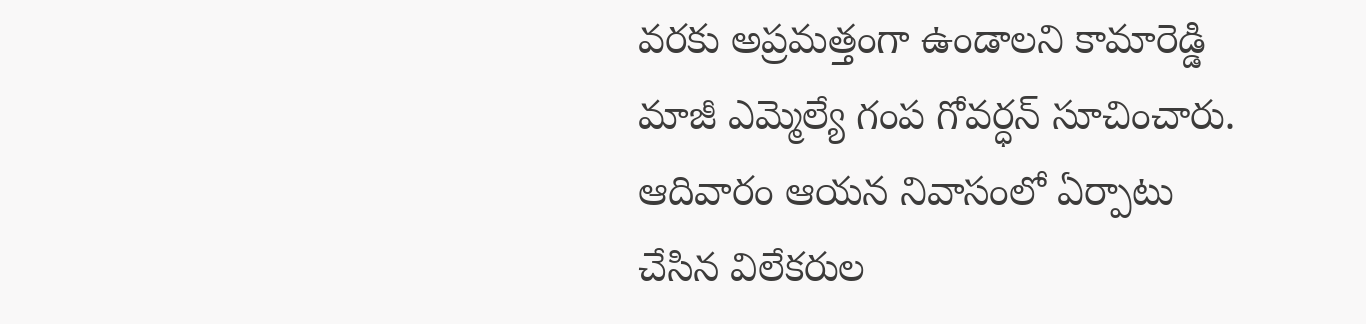వరకు అప్రమత్తంగా ఉండాలని కామారెడ్డి మాజీ ఎమ్మెల్యే గంప గోవర్ధన్ సూచించారు. ఆదివారం ఆయన నివాసంలో ఏర్పాటు చేసిన విలేకరుల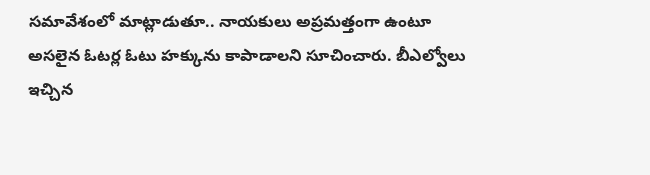సమావేశంలో మాట్లాడుతూ.. నాయకులు అప్రమత్తంగా ఉంటూ అసలైన ఓటర్ల ఓటు హక్కును కాపాడాలని సూచించారు. బీఎల్వోలు ఇచ్చిన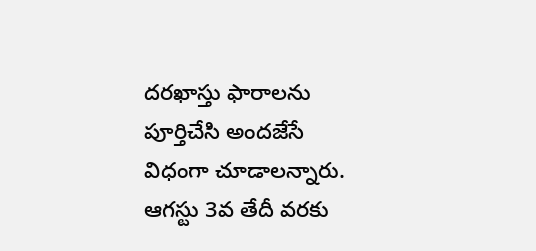దరఖాస్తు ఫారాలను పూర్తిచేసి అందజేసే విధంగా చూడాలన్నారు.
ఆగస్టు 3వ తేదీ వరకు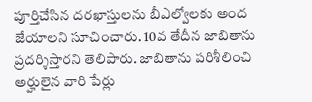పూర్తిచేసిన దరఖాస్తులను బీఎల్వోలకు అంద జేయాలని సూచించారు. 10వ తేదీన జాబితాను ప్రదర్శిస్తారని తెలిపారు. జాబితాను పరిశీలించి అర్హులైన వారి పేర్లు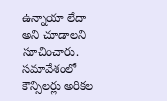ఉన్నాయా లేదా అని చూడాలని సూచించారు. సమావేశంలో కౌన్సిలర్లు అరికల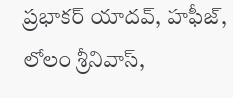ప్రభాకర్ యాదవ్, హఫీజ్, లోలం శ్రీనివాస్,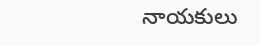నాయకులు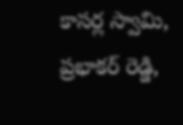కాసర్ల స్వామి, ప్రభాకర్ రెడ్డి,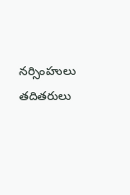నర్సింహులు తదితరులు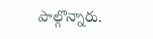పాల్గొన్నారు.